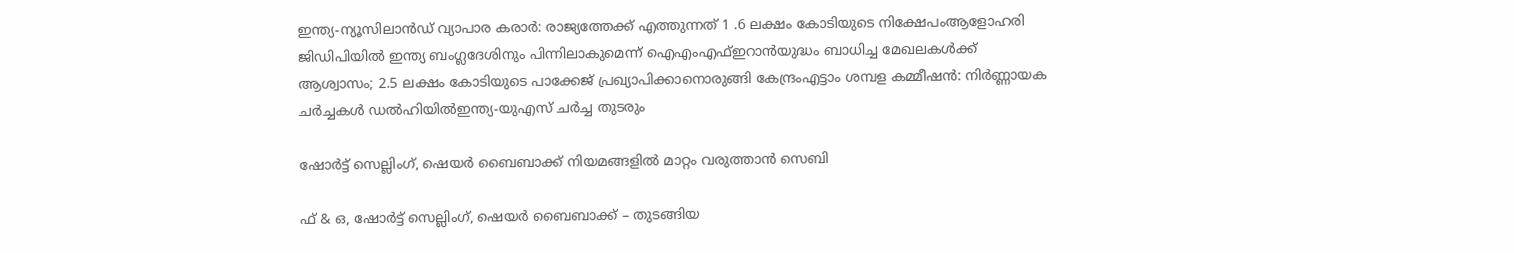ഇന്ത്യ-ന്യൂസിലാൻഡ് വ്യാപാര കരാർ: രാജ്യത്തേക്ക് എത്തുന്നത് 1 .6 ലക്ഷം കോടിയുടെ നിക്ഷേപംആളോഹരി ജിഡിപിയിൽ ഇന്ത്യ ബംഗ്ലദേശിനും പിന്നിലാകുമെന്ന് ഐഎംഎഫ്ഇറാൻയുദ്ധം ബാധിച്ച മേഖലകൾക്ക് ആശ്വാസം; 2.5 ലക്ഷം കോടിയുടെ പാക്കേജ് പ്രഖ്യാപിക്കാനൊരുങ്ങി കേന്ദ്രംഎട്ടാം ശമ്പള കമ്മീഷൻ: നിർണ്ണായക ചർച്ചകൾ ഡൽഹിയിൽഇന്ത്യ-യുഎസ് ചർച്ച തുടരും

ഷോര്‍ട്ട് സെല്ലിംഗ്, ഷെയര്‍ ബൈബാക്ക് നിയമങ്ങളില്‍ മാറ്റം വരുത്താന്‍ സെബി

ഫ് & ഒ, ഷോര്‍ട്ട് സെല്ലിംഗ്, ഷെയര്‍ ബൈബാക്ക് – തുടങ്ങിയ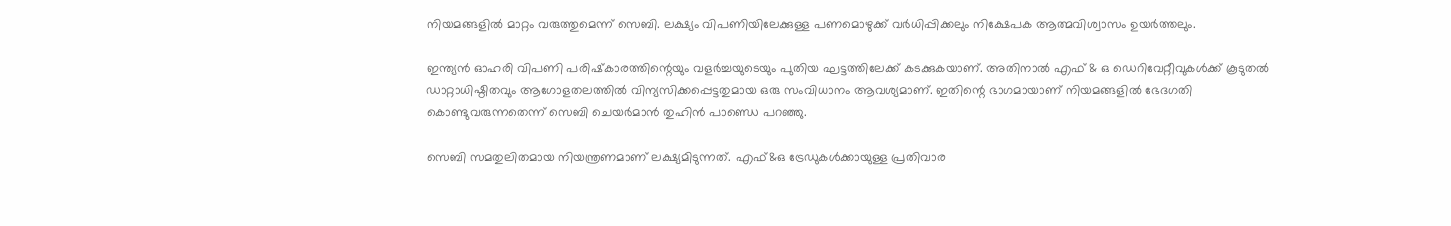നിയമങ്ങളില്‍ മാറ്റം വരുത്തുമെന്ന് സെബി. ലക്ഷ്യം വിപണിയിലേക്കുള്ള പണമൊഴുക്ക് വര്‍ധിപ്പിക്കലും നിക്ഷേപക ആത്മവിശ്വാസം ഉയര്‍ത്തലും.

ഇന്ത്യന്‍ ഓഹരി വിപണി പരിഷ്‌കാരത്തിന്റെയും വളര്‍ച്ചയുടെയും പുതിയ ഘട്ടത്തിലേക്ക് കടക്കുകയാണ്. അതിനാല്‍ എഫ് & ഒ ഡെറിവേറ്റീവുകള്‍ക്ക് കൂടുതല്‍ ഡാറ്റാധിഷ്ഠിതവും ആഗോളതലത്തില്‍ വിന്യസിക്കപ്പെട്ടതുമായ ഒരു സംവിധാനം ആവശ്യമാണ്. ഇതിന്റെ ഭാഗമായാണ് നിയമങ്ങളില്‍ ഭേദഗതി കൊണ്ടുവരുന്നതെന്ന് സെബി ചെയര്‍മാന്‍ തുഹിന്‍ പാണ്ഡെ പറഞ്ഞു.

സെബി സമതുലിതമായ നിയന്ത്രണമാണ് ലക്ഷ്യമിടുന്നത്. എഫ്&ഒ ട്രേഡുകള്‍ക്കായുള്ള പ്രതിവാര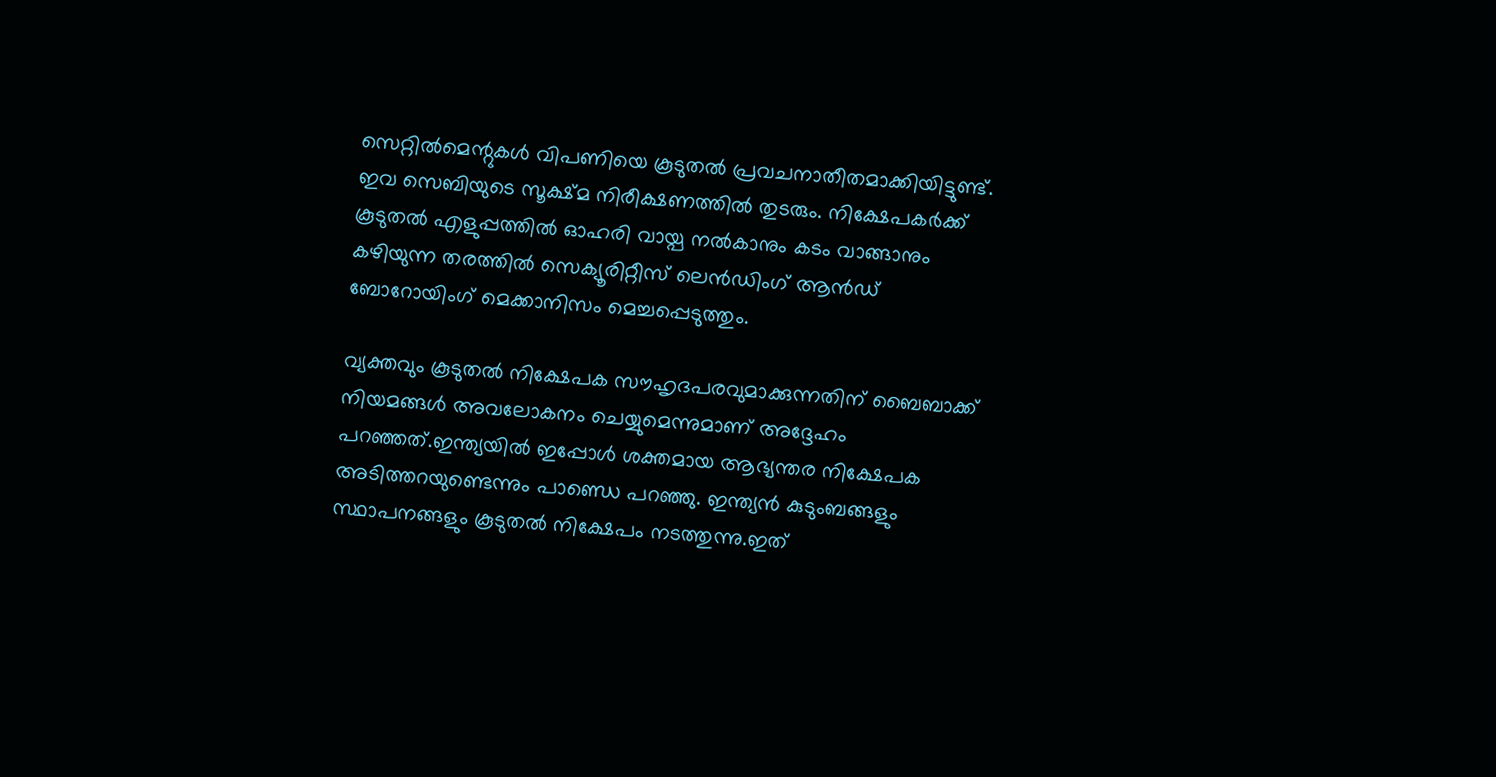സെറ്റില്‍മെന്റുകള്‍ വിപണിയെ കൂടുതല്‍ പ്രവചനാതീതമാക്കിയിട്ടുണ്ട്. ഇവ സെബിയുടെ സൂക്ഷ്മ നിരീക്ഷണത്തില്‍ തുടരും. നിക്ഷേപകര്‍ക്ക് കൂടുതല്‍ എളുപ്പത്തില്‍ ഓഹരി വായ്പ നല്‍കാനും കടം വാങ്ങാനും കഴിയുന്ന തരത്തില്‍ സെക്യൂരിറ്റീസ് ലെന്‍ഡിംഗ് ആന്‍ഡ് ബോറോയിംഗ് മെക്കാനിസം മെച്ചപ്പെടുത്തും.

വ്യക്തവും കൂടുതല്‍ നിക്ഷേപക സൗഹൃദപരവുമാക്കുന്നതിന് ബൈബാക്ക് നിയമങ്ങള്‍ അവലോകനം ചെയ്യുമെന്നുമാണ് അദ്ദേഹം പറഞ്ഞത്.ഇന്ത്യയില്‍ ഇപ്പോള്‍ ശക്തമായ ആഭ്യന്തര നിക്ഷേപക അടിത്തറയുണ്ടെന്നും പാണ്ഡെ പറഞ്ഞു. ഇന്ത്യന്‍ കുടുംബങ്ങളും സ്ഥാപനങ്ങളും കൂടുതല്‍ നിക്ഷേപം നടത്തുന്നു.ഇത്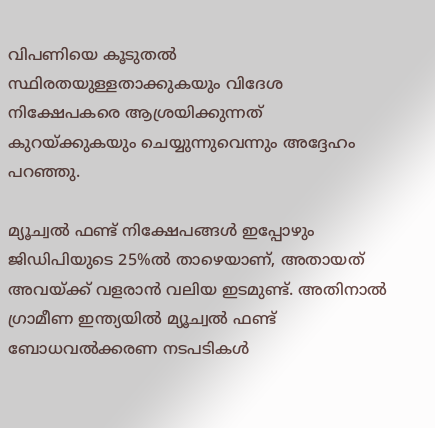വിപണിയെ കൂടുതല്‍ സ്ഥിരതയുള്ളതാക്കുകയും വിദേശ നിക്ഷേപകരെ ആശ്രയിക്കുന്നത് കുറയ്ക്കുകയും ചെയ്യുന്നുവെന്നും അദ്ദേഹം പറഞ്ഞു.

മ്യൂച്വല്‍ ഫണ്ട് നിക്ഷേപങ്ങള്‍ ഇപ്പോഴും ജിഡിപിയുടെ 25%ല്‍ താഴെയാണ്, അതായത് അവയ്ക്ക് വളരാന്‍ വലിയ ഇടമുണ്ട്. അതിനാല്‍ ഗ്രാമീണ ഇന്ത്യയില്‍ മ്യൂച്വല്‍ ഫണ്ട് ബോധവല്‍ക്കരണ നടപടികള്‍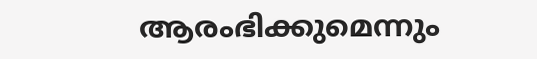ആരംഭിക്കുമെന്നും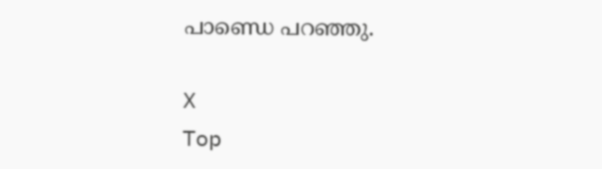പാണ്ഡെ പറഞ്ഞു.

X
Top